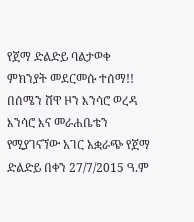የጀማ ድልድይ ባልታወቀ ምክንያት መደርመሱ ተሰማ!! በሰሜን ሸዋ ዞን እንሳሮ ወረዳ እንሳሮ እና መራሐቤቴን የሚያገናኘው አገር አቋራጭ የጀማ ድልድይ በቀን 27/7/2015 ዓ.ም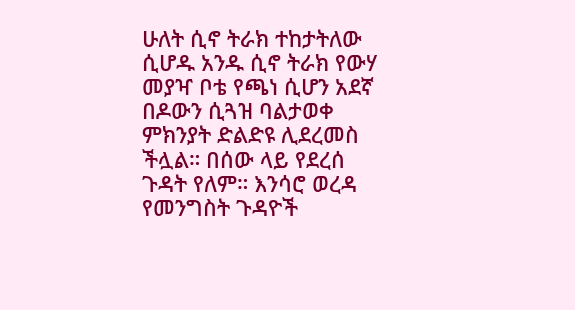ሁለት ሲኖ ትራክ ተከታትለው ሲሆዱ አንዱ ሲኖ ትራክ የውሃ መያዣ ቦቴ የጫነ ሲሆን አደኛ በዶውን ሲጓዝ ባልታወቀ ምክንያት ድልድዩ ሊደረመስ ችሏል። በሰው ላይ የደረሰ ጉዳት የለም። እንሳሮ ወረዳ የመንግስት ጉዳዮች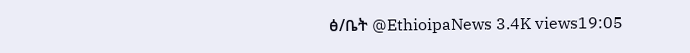ፅ/ቤት @EthioipaNews 3.4K views19:05